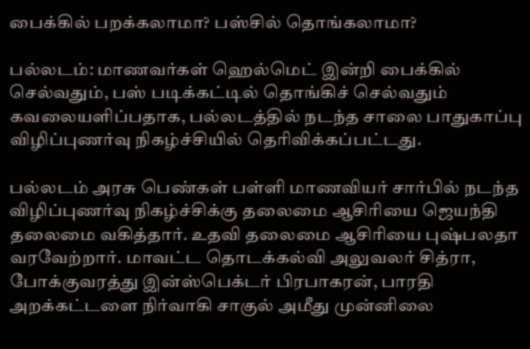பைக்கில் பறக்கலாமா? பஸ்சில் தொங்கலாமா?

பல்லடம்: மாணவர்கள் ஹெல்மெட் இன்றி பைக்கில் செல்வதும், பஸ் படிக்கட்டில் தொங்கிச் செல்வதும் கவலையளிப்பதாக, பல்லடத்தில் நடந்த சாலை பாதுகாப்பு விழிப்புணர்வு நிகழ்ச்சியில் தெரிவிக்கப்பட்டது.

பல்லடம் அரசு பெண்கள் பள்ளி மாணவியர் சார்பில் நடந்த விழிப்புணர்வு நிகழ்ச்சிக்கு தலைமை ஆசிரியை ஜெயந்தி தலைமை வகித்தார். உதவி தலைமை ஆசிரியை புஷ்பலதா வரவேற்றார். மாவட்ட தொடக்கல்வி அலுவலர் சித்ரா, போக்குவரத்து இன்ஸ்பெக்டர் பிரபாகரன், பாரதி அறக்கட்டளை நிர்வாகி சாகுல் அமீது முன்னிலை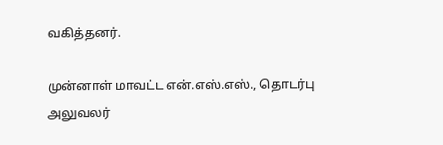வகித்தனர்.

முன்னாள் மாவட்ட என்.எஸ்.எஸ்., தொடர்பு அலுவலர்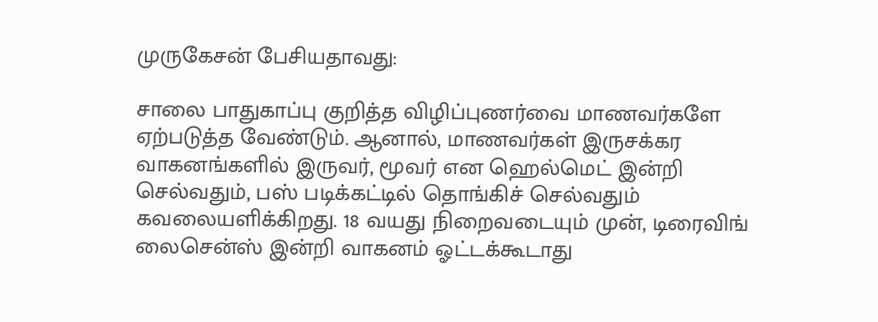முருகேசன் பேசியதாவது:

சாலை பாதுகாப்பு குறித்த விழிப்புணர்வை மாணவர்களே ஏற்படுத்த வேண்டும். ஆனால், மாணவர்கள் இருசக்கர வாகனங்களில் இருவர், மூவர் என ஹெல்மெட் இன்றி செல்வதும், பஸ் படிக்கட்டில் தொங்கிச் செல்வதும் கவலையளிக்கிறது. 18 வயது நிறைவடையும் முன், டிரைவிங் லைசென்ஸ் இன்றி வாகனம் ஓட்டக்கூடாது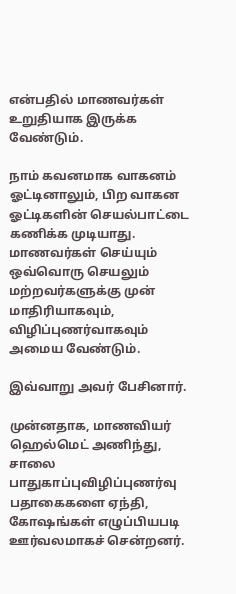என்பதில் மாணவர்கள் உறுதியாக இருக்க வேண்டும்.

நாம் கவனமாக வாகனம் ஓட்டினாலும், பிற வாகன ஓட்டிகளின் செயல்பாட்டை கணிக்க முடியாது. மாணவர்கள் செய்யும் ஒவ்வொரு செயலும் மற்றவர்களுக்கு முன் மாதிரியாகவும், விழிப்புணர்வாகவும் அமைய வேண்டும்.

இவ்வாறு அவர் பேசினார்.

முன்னதாக, மாணவியர் ஹெல்மெட் அணிந்து, சாலை பாதுகாப்புவிழிப்புணர்வு பதாகைகளை ஏந்தி, கோஷங்கள் எழுப்பியபடி ஊர்வலமாகச் சென்றனர்.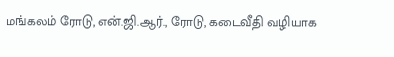மங்கலம் ரோடு, என்.ஜி.ஆர்., ரோடு, கடைவீதி வழியாக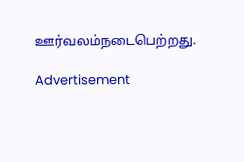ஊர்வலம்நடைபெற்றது.

Advertisement